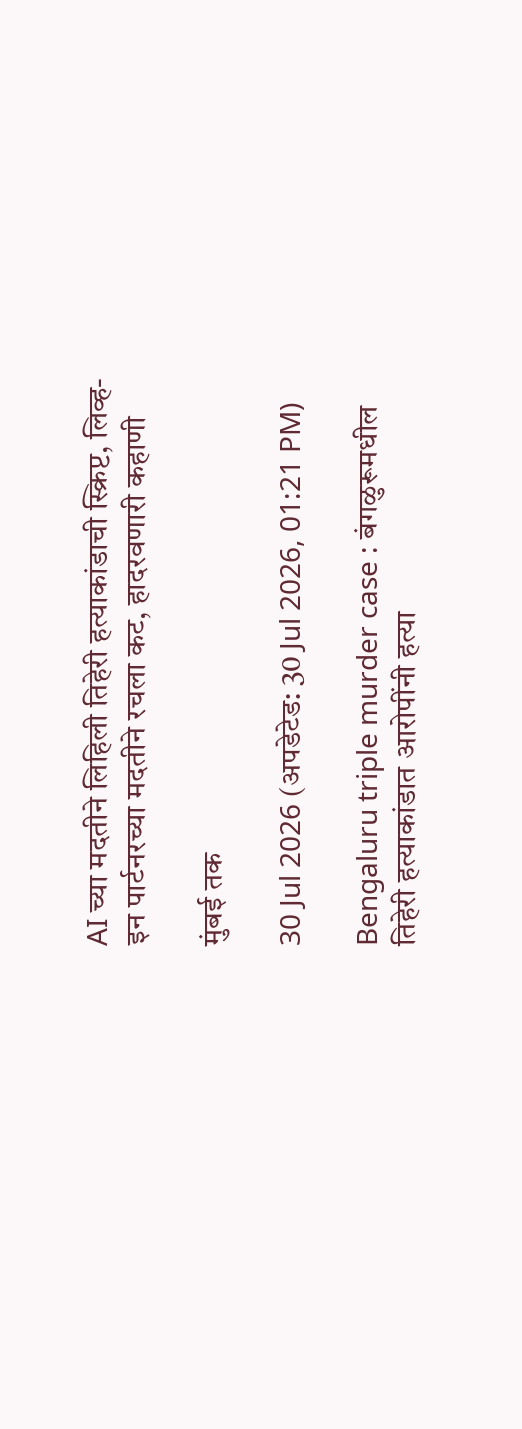AI च्या मदतीने लिहिली तिहेरी हत्याकांडाची स्क्रिप्ट, लिव्ह-इन पार्टनरच्या मदतीने रचला कट, हादरवणारी कहाणी

मुंबई तक

30 Jul 2026 (अपडेटेड: 30 Jul 2026, 01:21 PM)

Bengaluru triple murder case : बंगळुरूमधील तिहेरी हत्याकांडात आरोपींनी हत्या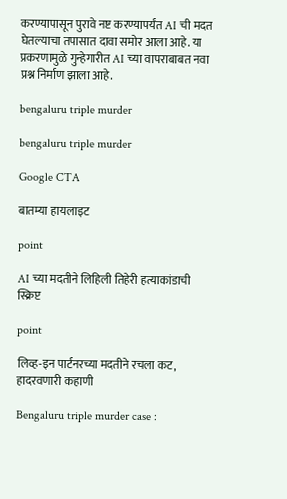करण्यापासून पुरावे नष्ट करण्यापर्यंत AI ची मदत घेतल्याचा तपासात दावा समोर आला आहे. या प्रकरणामुळे गुन्हेगारीत AI च्या वापराबाबत नवा प्रश्न निर्माण झाला आहे.

bengaluru triple murder

bengaluru triple murder

Google CTA

बातम्या हायलाइट

point

AI च्या मदतीने लिहिली तिहेरी हत्याकांडाची स्क्रिप्ट

point

लिव्ह-इन पार्टनरच्या मदतीने रचला कट, हादरवणारी कहाणी

Bengaluru triple murder case :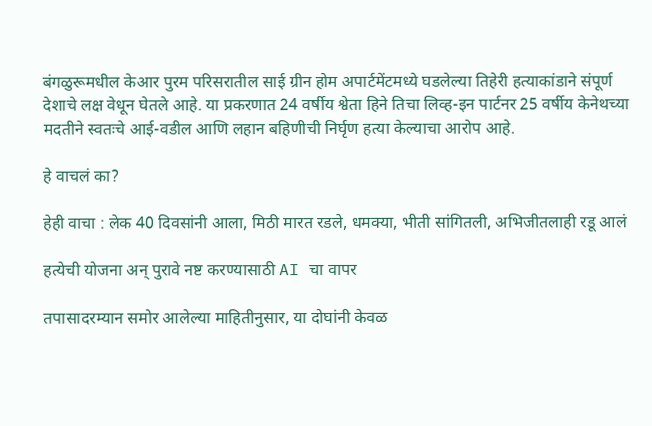बंगळुरूमधील केआर पुरम परिसरातील साई ग्रीन होम अपार्टमेंटमध्ये घडलेल्या तिहेरी हत्याकांडाने संपूर्ण देशाचे लक्ष वेधून घेतले आहे. या प्रकरणात 24 वर्षीय श्वेता हिने तिचा लिव्ह-इन पार्टनर 25 वर्षीय केनेथच्या मदतीने स्वतःचे आई-वडील आणि लहान बहिणीची निर्घृण हत्या केल्याचा आरोप आहे.

हे वाचलं का?

हेही वाचा : लेक 40 दिवसांनी आला, मिठी मारत रडले, धमक्या, भीती सांगितली, अभिजीतलाही रडू आलं

हत्येची योजना अन् पुरावे नष्ट करण्यासाठी AI चा वापर

तपासादरम्यान समोर आलेल्या माहितीनुसार, या दोघांनी केवळ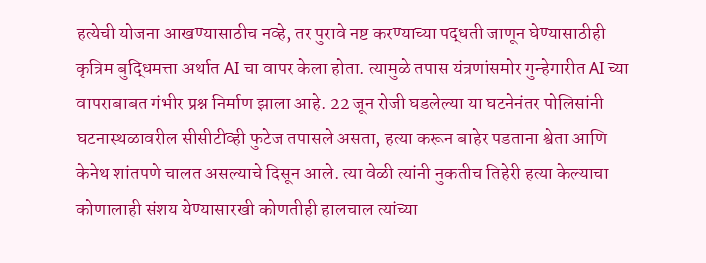हत्येची योजना आखण्यासाठीच नव्हे, तर पुरावे नष्ट करण्याच्या पद्धती जाणून घेण्यासाठीही कृत्रिम बुद्धिमत्ता अर्थात AI चा वापर केला होता. त्यामुळे तपास यंत्रणांसमोर गुन्हेगारीत AI च्या वापराबाबत गंभीर प्रश्न निर्माण झाला आहे. 22 जून रोजी घडलेल्या या घटनेनंतर पोलिसांनी घटनास्थळावरील सीसीटीव्ही फुटेज तपासले असता, हत्या करून बाहेर पडताना श्वेता आणि केनेथ शांतपणे चालत असल्याचे दिसून आले. त्या वेळी त्यांनी नुकतीच तिहेरी हत्या केल्याचा कोणालाही संशय येण्यासारखी कोणतीही हालचाल त्यांच्या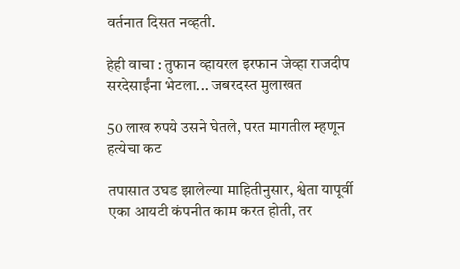वर्तनात दिसत नव्हती.

हेही वाचा : तुफान व्हायरल इरफान जेव्हा राजदीप सरदेसाईंना भेटला... जबरदस्त मुलाखत

50 लाख रुपये उसने घेतले, परत मागतील म्हणून हत्येचा कट

तपासात उघड झालेल्या माहितीनुसार, श्वेता यापूर्वी एका आयटी कंपनीत काम करत होती, तर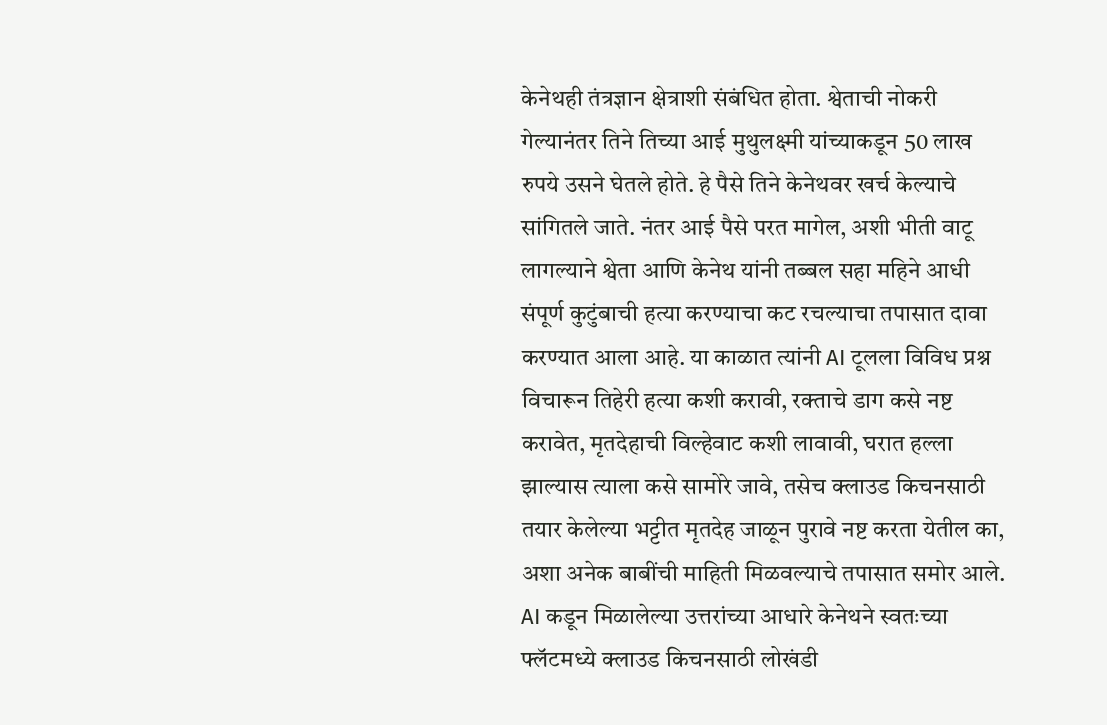केनेथही तंत्रज्ञान क्षेत्राशी संबंधित होता. श्वेताची नोकरी गेल्यानंतर तिने तिच्या आई मुथुलक्ष्मी यांच्याकडून 50 लाख रुपये उसने घेतले होते. हे पैसे तिने केनेथवर खर्च केल्याचे सांगितले जाते. नंतर आई पैसे परत मागेल, अशी भीती वाटू लागल्याने श्वेता आणि केनेथ यांनी तब्बल सहा महिने आधी संपूर्ण कुटुंबाची हत्या करण्याचा कट रचल्याचा तपासात दावा करण्यात आला आहे. या काळात त्यांनी AI टूलला विविध प्रश्न विचारून तिहेरी हत्या कशी करावी, रक्ताचे डाग कसे नष्ट करावेत, मृतदेहाची विल्हेवाट कशी लावावी, घरात हल्ला झाल्यास त्याला कसे सामोरे जावे, तसेच क्लाउड किचनसाठी तयार केलेल्या भट्टीत मृतदेह जाळून पुरावे नष्ट करता येतील का, अशा अनेक बाबींची माहिती मिळवल्याचे तपासात समोर आले. AI कडून मिळालेल्या उत्तरांच्या आधारे केनेथने स्वतःच्या फ्लॅटमध्ये क्लाउड किचनसाठी लोखंडी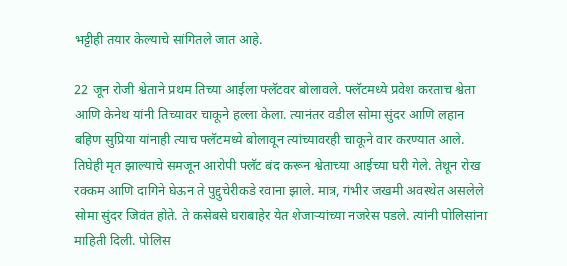भट्टीही तयार केल्याचे सांगितले जात आहे.

22 जून रोजी श्वेताने प्रथम तिच्या आईला फ्लॅटवर बोलावले. फ्लॅटमध्ये प्रवेश करताच श्वेता आणि केनेथ यांनी तिच्यावर चाकूने हल्ला केला. त्यानंतर वडील सोमा सुंदर आणि लहान बहिण सुप्रिया यांनाही त्याच फ्लॅटमध्ये बोलावून त्यांच्यावरही चाकूने वार करण्यात आले. तिघेही मृत झाल्याचे समजून आरोपी फ्लॅट बंद करून श्वेताच्या आईच्या घरी गेले. तेथून रोख रक्कम आणि दागिने घेऊन ते पुद्दुचेरीकडे रवाना झाले. मात्र, गंभीर जखमी अवस्थेत असलेले सोमा सुंदर जिवंत होते. ते कसेबसे घराबाहेर येत शेजाऱ्यांच्या नजरेस पडले. त्यांनी पोलिसांना माहिती दिली. पोलिस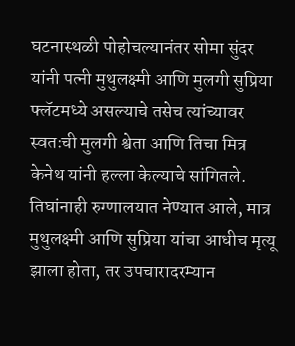घटनास्थळी पोहोचल्यानंतर सोमा सुंदर यांनी पत्नी मुथुलक्ष्मी आणि मुलगी सुप्रिया फ्लॅटमध्ये असल्याचे तसेच त्यांच्यावर स्वतःची मुलगी श्वेता आणि तिचा मित्र केनेथ यांनी हल्ला केल्याचे सांगितले. तिघांनाही रुग्णालयात नेण्यात आले, मात्र मुथुलक्ष्मी आणि सुप्रिया यांचा आधीच मृत्यू झाला होता, तर उपचारादरम्यान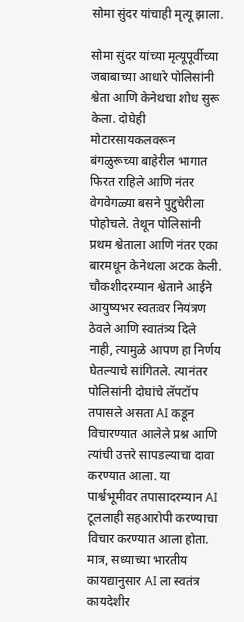सोमा सुंदर यांचाही मृत्यू झाला.

सोमा सुंदर यांच्या मृत्यूपूर्वीच्या जबाबाच्या आधारे पोलिसांनी श्वेता आणि केनेथचा शोध सुरू केला. दोघेही मोटारसायकलवरून बंगळुरूच्या बाहेरील भागात फिरत राहिले आणि नंतर वेगवेगळ्या बसने पुद्दुचेरीला पोहोचले. तेथून पोलिसांनी प्रथम श्वेताला आणि नंतर एका बारमधून केनेथला अटक केली. चौकशीदरम्यान श्वेताने आईने आयुष्यभर स्वतःवर नियंत्रण ठेवले आणि स्वातंत्र्य दिले नाही, त्यामुळे आपण हा निर्णय घेतल्याचे सांगितले. त्यानंतर पोलिसांनी दोघांचे लॅपटॉप तपासले असता AI कडून विचारण्यात आलेले प्रश्न आणि त्यांची उत्तरे सापडल्याचा दावा करण्यात आला. या पार्श्वभूमीवर तपासादरम्यान AI टूललाही सहआरोपी करण्याचा विचार करण्यात आला होता. मात्र, सध्याच्या भारतीय कायद्यानुसार AI ला स्वतंत्र कायदेशीर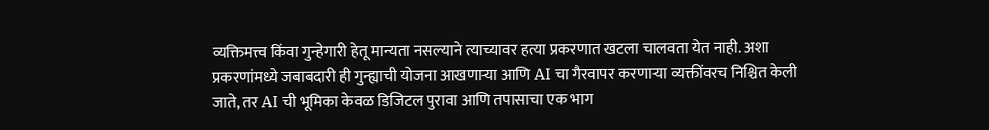व्यक्तिमत्त्व किंवा गुन्हेगारी हेतू मान्यता नसल्याने त्याच्यावर हत्या प्रकरणात खटला चालवता येत नाही. अशा प्रकरणांमध्ये जबाबदारी ही गुन्ह्याची योजना आखणाऱ्या आणि AI चा गैरवापर करणाऱ्या व्यक्तींवरच निश्चित केली जाते, तर AI ची भूमिका केवळ डिजिटल पुरावा आणि तपासाचा एक भाग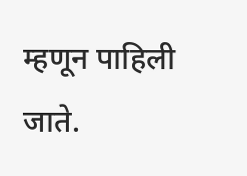म्हणून पाहिली जाते.